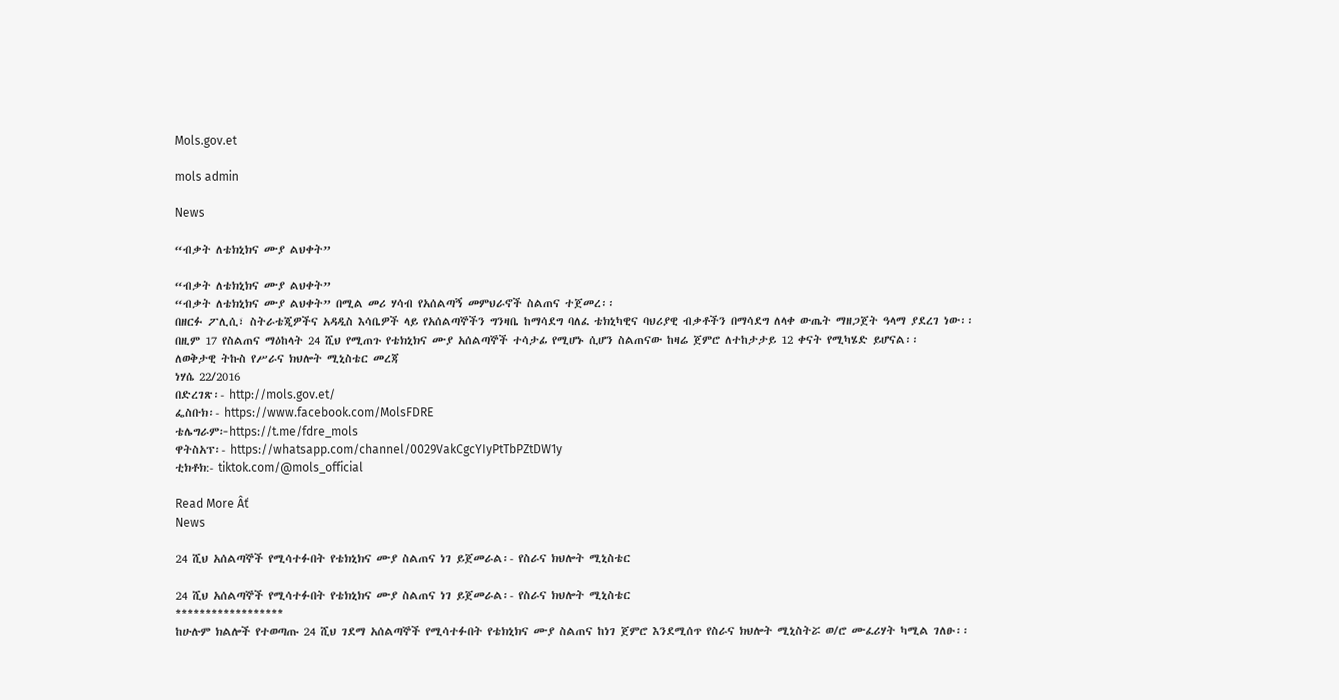Mols.gov.et

mols admin

News

“ብቃት ለቴክኒክና ሙያ ልህቀት”

“ብቃት ለቴክኒክና ሙያ ልህቀት”
“ብቃት ለቴክኒክና ሙያ ልህቀት” በሚል መሪ ሃሳብ የአሰልጣኝ መምህራኖች ስልጠና ተጀመረ፡፡
በዘርፉ ፖሊሲ፣ ስትራቴጂዎችና አዳዲስ እሳቤዎች ላይ የአሰልጣኞችን ግንዛቤ ከማሳደግ ባለፈ ቴክኒካዊና ባህሪያዊ ብቃቶችን በማሳደግ ለላቀ ውጤት ማዘጋጀት ዓላማ ያደረገ ነው፡፡
በዚም 17 የስልጠና ማዕከላት 24 ሺህ የሚጠጉ የቴክኒክና ሙያ አሰልጣኞች ተሳታፊ የሚሆኑ ሲሆን ስልጠናው ከዛሬ ጀምሮ ለተከታታይ 12 ቀናት የሚካሄድ ይሆናል፡፡
ለወቅታዊ ትኩስ የሥራና ክህሎት ሚኒስቴር መረጃ
ነሃሴ 22/2016
በድረገጽ፡- http://mols.gov.et/
ፌስቡክ፡- https://www.facebook.com/MolsFDRE
ቴሌግራም፦https://t.me/fdre_mols
ዋትስአፕ፡- https://whatsapp.com/channel/0029VakCgcYIyPtTbPZtDW1y
ቲክቶክ:- tiktok.com/@mols_official

Read More Âť
News

24 ሺህ አሰልጣኞች የሚሳተፉበት የቴክኒክና ሙያ ስልጠና ነገ ይጀመራል፡- የስራና ክህሎት ሚኒስቴር

24 ሺህ አሰልጣኞች የሚሳተፉበት የቴክኒክና ሙያ ስልጠና ነገ ይጀመራል፡- የስራና ክህሎት ሚኒስቴር
******************
ከሁሉም ክልሎች የተወጣጡ 24 ሺህ ገደማ አሰልጣኞች የሚሳተፉበት የቴክኒክና ሙያ ስልጠና ከነገ ጀምሮ እንደሚሰጥ የስራና ክህሎት ሚኒስትሯ ወ/ሮ ሙፈሪሃት ካሚል ገለፁ፡፡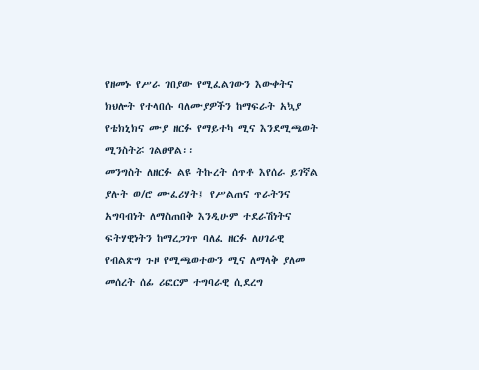የዘመኑ የሥራ ገበያው የሚፈልገውን እውቀትና ክህሎት የተላበሱ ባለሙያዎችን ከማፍራት አኳያ የቴክኒክና ሙያ ዘርፉ የማይተካ ሚና እንደሚጫወት ሚንስትሯ ገልፀዋል፡፡
መንግስት ለዘርፉ ልዩ ትኩረት ሰጥቶ እየሰራ ይገኛል ያሉት ወ/ሮ ሙፈሪሃት፤ የሥልጠና ጥራትንና አግባብነት ለማስጠበቅ እንዲሁም ተደራሽነትና ፍትሃዊነትን ከማረጋገጥ ባለፈ ዘርፉ ለሀገራዊ የብልጽግ ጉዞ የሚጫወተውን ሚና ለማላቅ ያለመ መሰረት ሰፊ ሪፎርም ተግባራዊ ሲደረግ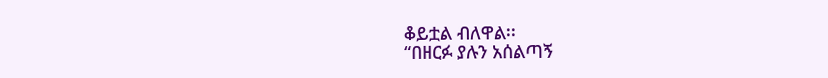ቆይቷል ብለዋል፡፡
“በዘርፉ ያሉን አሰልጣኝ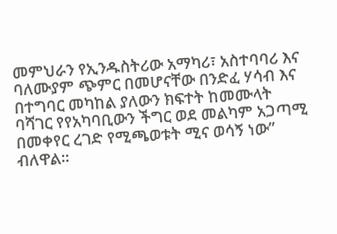መምህራን የኢንዱስትሪው አማካሪ፣ አስተባባሪ እና ባለሙያም ጭምር በመሆናቸው በንድፈ ሃሳብ እና በተግባር መካከል ያለውን ክፍተት ከመሙላት ባሻገር የየአካባቢውን ችግር ወደ መልካም አጋጣሚ በመቀየር ረገድ የሚጫወቱት ሚና ወሳኝ ነው” ብለዋል፡፡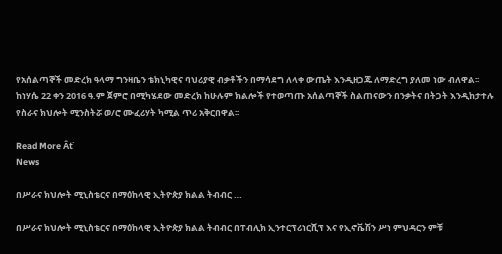የአሰልጣኞች መድረክ ዓላማ ግንዛቤን ቴክኒካዊና ባህሪያዊ ብቃቶችን በማሳደግ ለላቀ ውጤት እንዲዘጋጁ ለማድረግ ያለመ ነው ብለዋል፡፡
ከነሃሴ 22 ቀን 2016 ዓ.ም ጀምሮ በሚካሄደው መድረክ ከሁሉም ክልሎች የተወጣጡ አሰልጣኞች ስልጠናውን በንቃትና በትጋት እንዲከታተሉ የስራና ክህሎት ሚንስትሯ ወ/ሮ ሙፈሪሃት ካሚል ጥሪ አቅርበዋል፡፡

Read More Âť
News

በሥራና ክህሎት ሚኒስቴርና በማዕከላዊ ኢትዮጵያ ክልል ትብብር …

በሥራና ክህሎት ሚኒስቴርና በማዕከላዊ ኢትዮጵያ ክልል ትብብር በፐብሊክ ኢንተርፕሪነርሺፕ እና የኢኖቬሽን ሥነ ምህዳርን ምቹ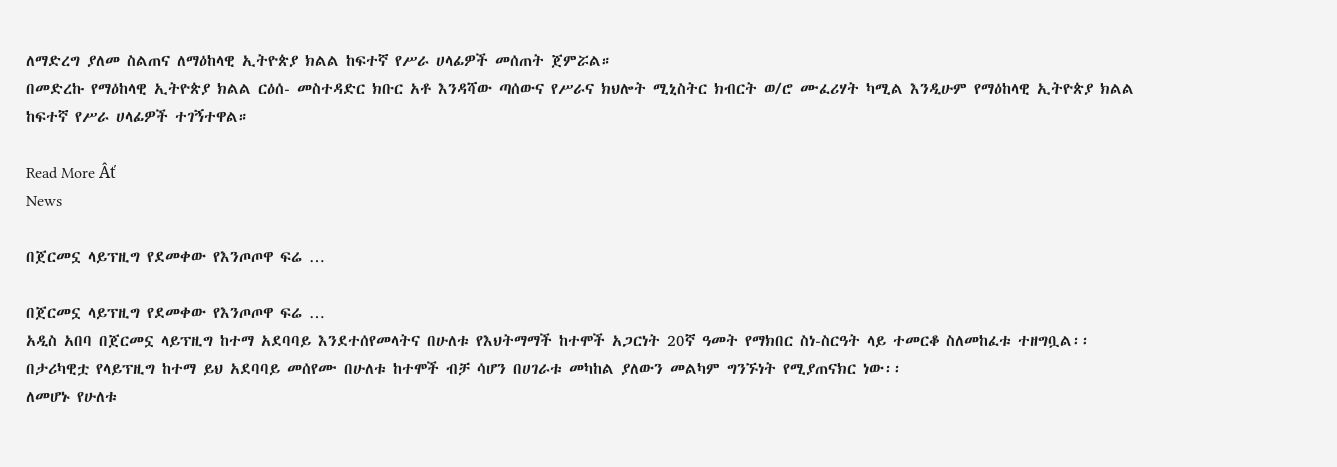ለማድረግ ያለመ ስልጠና ለማዕከላዊ ኢትዮጵያ ክልል ከፍተኛ የሥራ ሀላፊዎች መሰጠት ጀምሯል።
በመድረኩ የማዕከላዊ ኢትዮጵያ ክልል ርዕሰ- መስተዳድር ክቡር አቶ እንዳሻው ጣሰውና የሥራና ክህሎት ሚኒስትር ክብርት ወ/ሮ ሙፈሪሃት ካሚል እንዲሁም የማዕከላዊ ኢትዮጵያ ክልል ከፍተኛ የሥራ ሀላፊዎች ተገኝተዋል።

Read More Âť
News

በጀርመኗ ላይፕዚግ የደመቀው የእንጦጦዋ ፍሬ …

በጀርመኗ ላይፕዚግ የደመቀው የእንጦጦዋ ፍሬ …
አዲስ አበባ በጀርመኗ ላይፕዚግ ከተማ አደባባይ እንደተሰየመላትና በሁለቱ የእህትማማች ከተሞች አጋርነት 20ኛ ዓመት የማክበር ስነ-ስርዓት ላይ ተመርቆ ስለመከፈቱ ተዘግቧል፡፡
በታሪካዊቷ የላይፕዚግ ከተማ ይህ አደባባይ መሰየሙ በሁለቱ ከተሞች ብቻ ሳሆን በሀገራቱ መካከል ያለውን መልካም ግንኙነት የሚያጠናክር ነው፡፡
ለመሆኑ የሁለቱ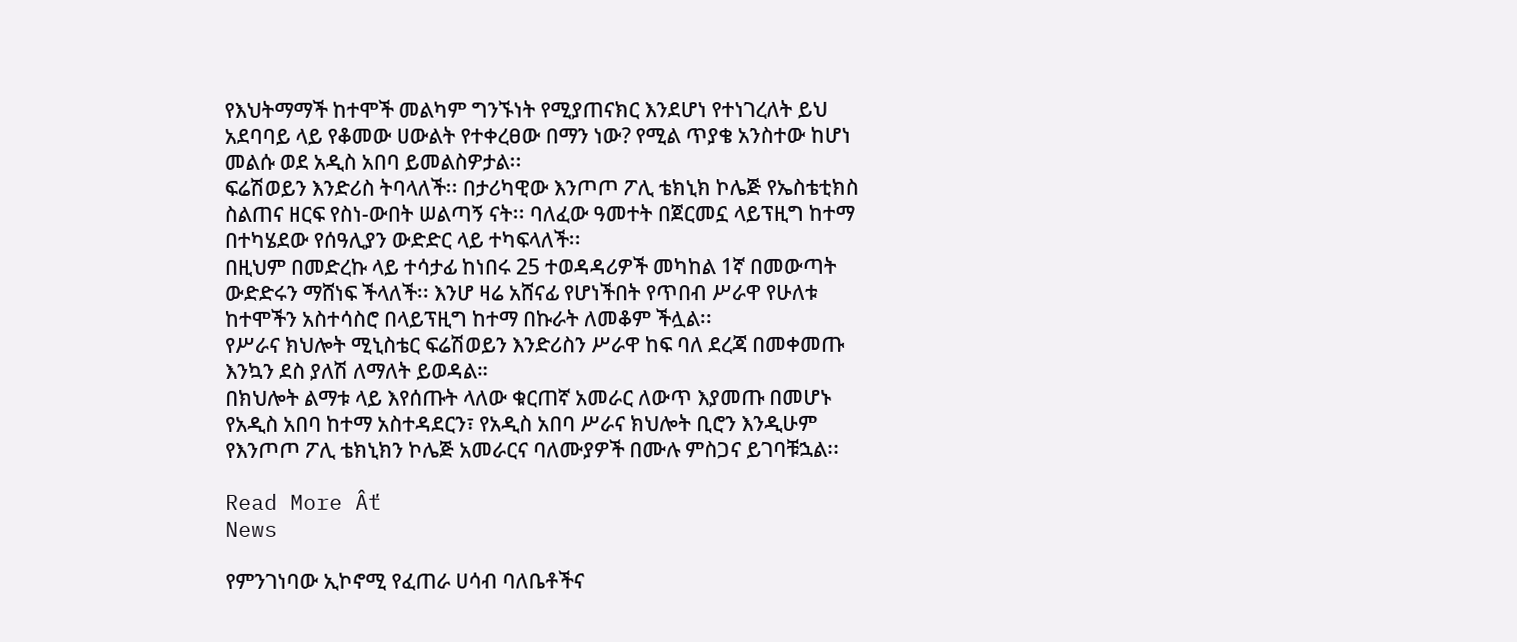የእህትማማች ከተሞች መልካም ግንኙነት የሚያጠናክር እንደሆነ የተነገረለት ይህ አደባባይ ላይ የቆመው ሀውልት የተቀረፀው በማን ነው? የሚል ጥያቄ አንስተው ከሆነ መልሱ ወደ አዲስ አበባ ይመልስዎታል፡፡
ፍሬሽወይን እንድሪስ ትባላለች፡፡ በታሪካዊው እንጦጦ ፖሊ ቴክኒክ ኮሌጅ የኤስቴቲክስ ስልጠና ዘርፍ የስነ-ውበት ሠልጣኝ ናት፡፡ ባለፈው ዓመተት በጀርመኗ ላይፕዚግ ከተማ በተካሄደው የሰዓሊያን ውድድር ላይ ተካፍላለች፡፡
በዚህም በመድረኩ ላይ ተሳታፊ ከነበሩ 25 ተወዳዳሪዎች መካከል 1ኛ በመውጣት ውድድሩን ማሸነፍ ችላለች፡፡ እንሆ ዛሬ አሸናፊ የሆነችበት የጥበብ ሥራዋ የሁለቱ ከተሞችን አስተሳስሮ በላይፕዚግ ከተማ በኩራት ለመቆም ችሏል፡፡
የሥራና ክህሎት ሚኒስቴር ፍሬሽወይን እንድሪስን ሥራዋ ከፍ ባለ ደረጃ በመቀመጡ እንኳን ደስ ያለሽ ለማለት ይወዳል።
በክህሎት ልማቱ ላይ እየሰጡት ላለው ቁርጠኛ አመራር ለውጥ እያመጡ በመሆኑ የአዲስ አበባ ከተማ አስተዳደርን፣ የአዲስ አበባ ሥራና ክህሎት ቢሮን እንዲሁም የእንጦጦ ፖሊ ቴክኒክን ኮሌጅ አመራርና ባለሙያዎች በሙሉ ምስጋና ይገባቹኋል፡፡

Read More Âť
News

የምንገነባው ኢኮኖሚ የፈጠራ ሀሳብ ባለቤቶችና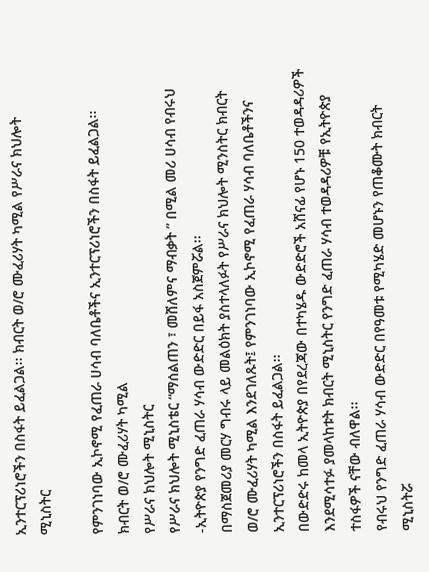ኢንተርፕሪነሮችን በስፋት ይፈልጋል፡፡ ክብርት ወ/ሮ ሙፈሪሃት ካሚል የሥራና ክህሎት ሚኒስትር

የምንገነባው ኢኮኖሚ የፈጠራ ሀሳብ ባለቤቶችና ኢንተርፕሪነሮችን በስፋት ይፈልጋል፡፡
ክብርት ወ/ሮ ሙፈሪሃት ካሚል
የሥራና ክህሎት ሚኒስትር
የሥራና ክህሎት ሚኒስቴር “ማሰልጠን ፣ መሸለምና ማብቃት ” በሚል መሪ ሀሳብ የብሩህ -ኢትዮጵያ የንግድ ፈጠራ ሃሳብ ውድድር በይፋ አስጀምሯል፡፡
በማስጀመሪያ መርሃ ግብሩ ላይ መልዕክት ያስተላለፉት የሥራና ክህሎት ሚንስትር ክብርት ወ/ሮ ሙፈሪሃት ካሚል እንደገለጹት፤ የምንገነባው ኢኮኖሚ የፈጠራ ሃሳብ ባለቤቶችንና ኢንተርፕሪነሮችን በስፋት ይፈልጋል፡፡
በውድድሩ ከመላ ኢትዮጵያ በየደረጃው በተካሄዱ ውድድሮች አሸናፊ የሆኑ 150 ተወዳዳሪዎች እንደሚሳተፉ ያመላከቱት ክብርት ሚኒስትር የንግድ ፈጠራ ሃሳብ ተወዳዳሪዎቹ የኢትዮጵያ ተስፋዎች ናቸው ብለዋል፡፡
የብሩህ የንግድ ፈጠራ ሃሳብ ውድድር በየዓመቱ የሚካሄድ መሆኑን የጠቆሙት ክብርት ሚኒስትሯ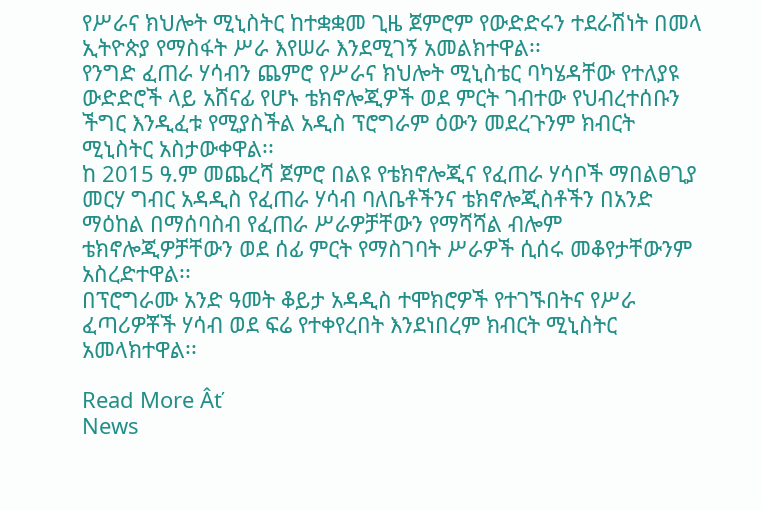የሥራና ክህሎት ሚኒስትር ከተቋቋመ ጊዜ ጀምሮም የውድድሩን ተደራሽነት በመላ ኢትዮጵያ የማስፋት ሥራ እየሠራ እንደሚገኝ አመልክተዋል፡፡
የንግድ ፈጠራ ሃሳብን ጨምሮ የሥራና ክህሎት ሚኒስቴር ባካሄዳቸው የተለያዩ ውድድሮች ላይ አሸናፊ የሆኑ ቴክኖሎጂዎች ወደ ምርት ገብተው የህብረተሰቡን ችግር እንዲፈቱ የሚያስችል አዲስ ፕሮግራም ዕውን መደረጉንም ክብርት ሚኒስትር አስታውቀዋል፡፡
ከ 2015 ዓ.ም መጨረሻ ጀምሮ በልዩ የቴክኖሎጂና የፈጠራ ሃሳቦች ማበልፀጊያ መርሃ ግብር አዳዲስ የፈጠራ ሃሳብ ባለቤቶችንና ቴክኖሎጂስቶችን በአንድ ማዕከል በማሰባስብ የፈጠራ ሥራዎቻቸውን የማሻሻል ብሎም ቴክኖሎጂዎቻቸውን ወደ ሰፊ ምርት የማስገባት ሥራዎች ሲሰሩ መቆየታቸውንም አስረድተዋል፡፡
በፕሮግራሙ አንድ ዓመት ቆይታ አዳዲስ ተሞክሮዎች የተገኙበትና የሥራ ፈጣሪዎቾች ሃሳብ ወደ ፍሬ የተቀየረበት እንደነበረም ክብርት ሚኒስትር አመላክተዋል፡፡

Read More Âť
News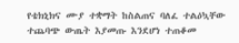የቴክኒክና ሙያ ተቋማት ከስልጠና ባለፈ ተልዕኳቸው ተጨባጭ ውጤት እያመጡ እንደሆነ ተጠቆመ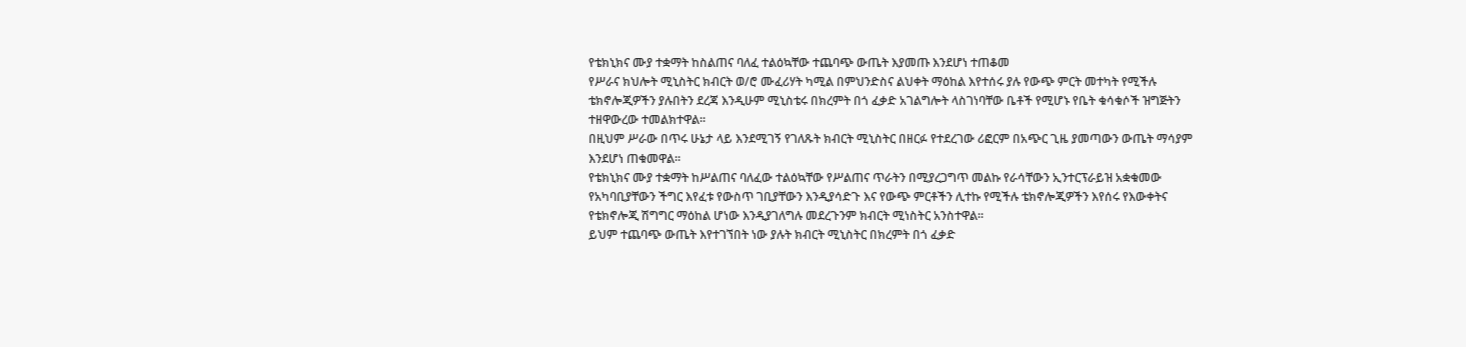የቴክኒክና ሙያ ተቋማት ከስልጠና ባለፈ ተልዕኳቸው ተጨባጭ ውጤት እያመጡ እንደሆነ ተጠቆመ
የሥራና ክህሎት ሚኒስትር ክብርት ወ/ሮ ሙፈሪሃት ካሚል በምህንድስና ልህቀት ማዕከል እየተሰሩ ያሉ የውጭ ምርት መተካት የሚችሉ ቴክኖሎጂዎችን ያሉበትን ደረጃ እንዲሁም ሚኒስቴሩ በክረምት በጎ ፈቃድ አገልግሎት ላስገነባቸው ቤቶች የሚሆኑ የቤት ቁሳቁሶች ዝግጅትን ተዘዋውረው ተመልክተዋል፡፡
በዚህም ሥራው በጥሩ ሁኔታ ላይ እንደሚገኝ የገለጹት ክብርት ሚኒስትር በዘርፉ የተደረገው ሪፎርም በአጭር ጊዜ ያመጣውን ውጤት ማሳያም እንደሆነ ጠቁመዋል፡፡
የቴክኒክና ሙያ ተቋማት ከሥልጠና ባለፈው ተልዕኳቸው የሥልጠና ጥራትን በሚያረጋግጥ መልኩ የራሳቸውን ኢንተርፕራይዝ አቋቁመው የአካባቢያቸውን ችግር እየፈቱ የውስጥ ገቢያቸውን እንዲያሳድጉ እና የውጭ ምርቶችን ሊተኩ የሚችሉ ቴክኖሎጂዎችን እየሰሩ የእውቀትና የቴክኖሎጂ ሽግግር ማዕከል ሆነው እንዲያገለግሉ መደረጉንም ክብርት ሚነስትር አንስተዋል፡፡
ይህም ተጨባጭ ውጤት እየተገኘበት ነው ያሉት ክብርት ሚኒስትር በክረምት በጎ ፈቃድ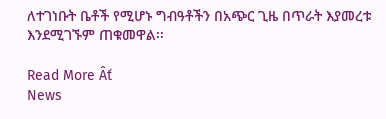ለተገነቡት ቤቶች የሚሆኑ ግብዓቶችን በአጭር ጊዜ በጥራት እያመረቱ እንደሚገኙም ጠቁመዋል፡፡

Read More Âť
News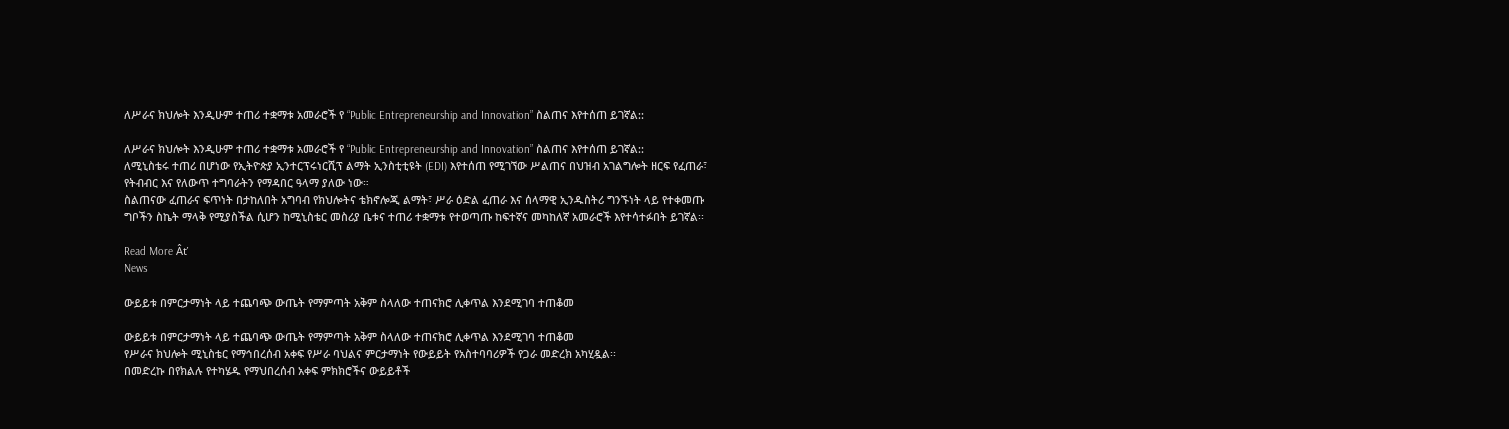ለሥራና ክህሎት እንዲሁም ተጠሪ ተቋማቱ አመራሮች የ “Public Entrepreneurship and Innovation” ስልጠና እየተሰጠ ይገኛል::

ለሥራና ክህሎት እንዲሁም ተጠሪ ተቋማቱ አመራሮች የ “Public Entrepreneurship and Innovation” ስልጠና እየተሰጠ ይገኛል::
ለሚኒስቴሩ ተጠሪ በሆነው የኢትዮጵያ ኢንተርፕሩነርሺፕ ልማት ኢንስቲቲዩት (EDI) እየተሰጠ የሚገኘው ሥልጠና በህዝብ አገልግሎት ዘርፍ የፈጠራ፣ የትብብር እና የለውጥ ተግባራትን የማዳበር ዓላማ ያለው ነው።
ስልጠናው ፈጠራና ፍጥነት በታከለበት አግባብ የክህሎትና ቴክኖሎጂ ልማት፣ ሥራ ዕድል ፈጠራ እና ሰላማዊ ኢንዱስትሪ ግንኙነት ላይ የተቀመጡ ግቦችን ስኬት ማላቅ የሚያስችል ሲሆን ከሚኒስቴር መስሪያ ቤቱና ተጠሪ ተቋማቱ የተወጣጡ ከፍተኛና መካከለኛ አመራሮች እየተሳተፉበት ይገኛል፡፡

Read More Âť
News

ውይይቱ በምርታማነት ላይ ተጨባጭ ውጤት የማምጣት አቅም ስላለው ተጠናክሮ ሊቀጥል እንደሚገባ ተጠቆመ

ውይይቱ በምርታማነት ላይ ተጨባጭ ውጤት የማምጣት አቅም ስላለው ተጠናክሮ ሊቀጥል እንደሚገባ ተጠቆመ
የሥራና ክህሎት ሚኒስቴር የማኅበረሰብ አቀፍ የሥራ ባህልና ምርታማነት የውይይት የአስተባባሪዎች የጋራ መድረክ አካሂዷል፡፡
በመድረኩ በየክልሉ የተካሄዱ የማህበረሰብ አቀፍ ምክክሮችና ውይይቶች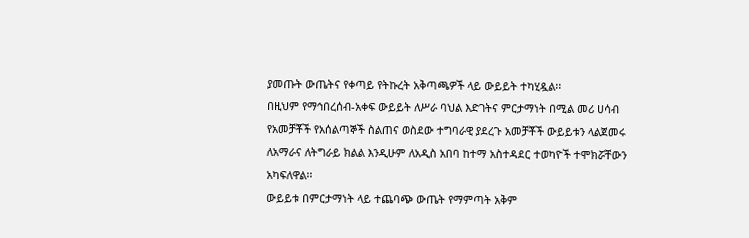ያመጡት ውጤትና የቀጣይ የትኩረት አቅጣጫዎች ላይ ውይይት ተካሂዷል፡፡
በዚህም የማኅበረሰብ-አቀፍ ውይይት ለሥራ ባህል እድገትና ምርታማነት በሚል መሪ ሀሳብ የአመቻቾች የአሰልጣኞች ስልጠና ወስደው ተግባራዊ ያደረጉ አመቻቾች ውይይቱን ላልጀመሩ ለአማራና ለትግራይ ክልል እንዲሁም ለአዲስ አበባ ከተማ አስተዳደር ተወካዮች ተሞክሯቸውን አካፍለዋል፡፡
ውይይቱ በምርታማነት ላይ ተጨባጭ ውጤት የማምጣት አቅም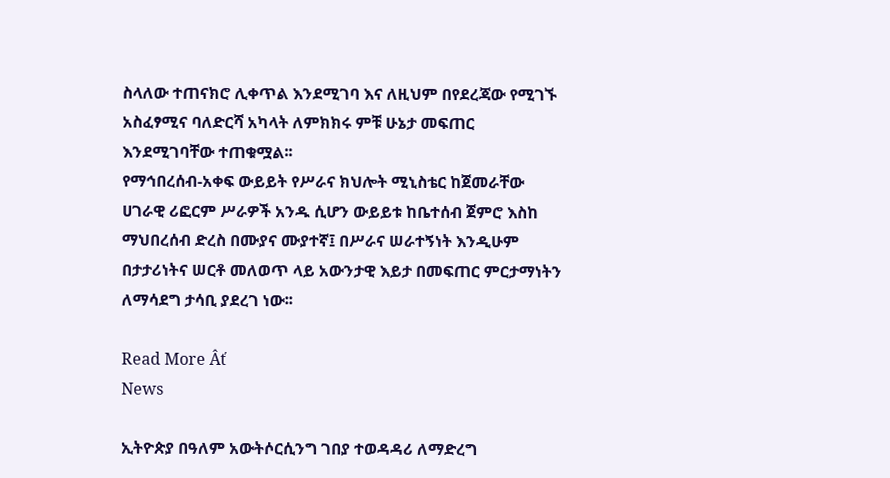ስላለው ተጠናክሮ ሊቀጥል እንደሚገባ እና ለዚህም በየደረጃው የሚገኙ አስፈፃሚና ባለድርሻ አካላት ለምክክሩ ምቹ ሁኔታ መፍጠር እንደሚገባቸው ተጠቁሟል፡፡
የማኅበረሰብ-አቀፍ ውይይት የሥራና ክህሎት ሚኒስቴር ከጀመራቸው ሀገራዊ ሪፎርም ሥራዎች አንዱ ሲሆን ውይይቱ ከቤተሰብ ጀምሮ እስከ ማህበረሰብ ድረስ በሙያና ሙያተኛ፤ በሥራና ሠራተኝነት እንዲሁም በታታሪነትና ሠርቶ መለወጥ ላይ አውንታዊ እይታ በመፍጠር ምርታማነትን ለማሳደግ ታሳቢ ያደረገ ነው፡፡

Read More Âť
News

ኢትዮጵያ በዓለም አውትሶርሲንግ ገበያ ተወዳዳሪ ለማድረግ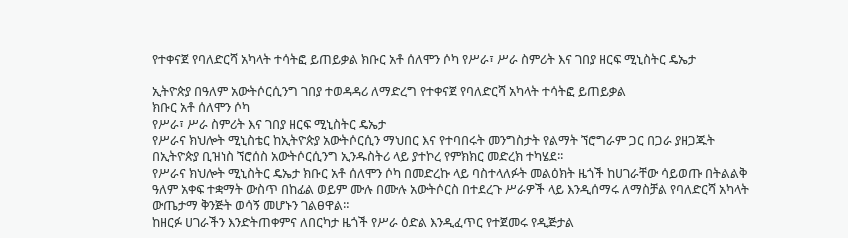የተቀናጀ የባለድርሻ አካላት ተሳትፎ ይጠይቃል ክቡር አቶ ሰለሞን ሶካ የሥራ፣ ሥራ ስምሪት እና ገበያ ዘርፍ ሚኒስትር ዴኤታ

ኢትዮጵያ በዓለም አውትሶርሲንግ ገበያ ተወዳዳሪ ለማድረግ የተቀናጀ የባለድርሻ አካላት ተሳትፎ ይጠይቃል
ክቡር አቶ ሰለሞን ሶካ
የሥራ፣ ሥራ ስምሪት እና ገበያ ዘርፍ ሚኒስትር ዴኤታ
የሥራና ክህሎት ሚኒስቴር ከኢትዮጵያ አውትሶርሲን ማህበር እና የተባበሩት መንግስታት የልማት ኘሮግራም ጋር በጋራ ያዘጋጁት በኢትዮጵያ ቢዝነስ ኘሮሰስ አውትሶርሲንግ ኢንዱስትሪ ላይ ያተኮረ የምክክር መድረክ ተካሄደ፡፡
የሥራና ክህሎት ሚኒስትር ዴኤታ ክቡር አቶ ሰለሞን ሶካ በመድረኩ ላይ ባስተላለፉት መልዕክት ዜጎች ከሀገራቸው ሳይወጡ በትልልቅ ዓለም አቀፍ ተቋማት ውስጥ በከፊል ወይም ሙሉ በሙሉ አውትሶርስ በተደረጉ ሥራዎች ላይ እንዲሰማሩ ለማስቻል የባለድርሻ አካላት ውጤታማ ቅንጅት ወሳኝ መሆኑን ገልፀዋል።
ከዘርፉ ሀገራችን እንድትጠቀምና ለበርካታ ዜጎች የሥራ ዕድል እንዲፈጥር የተጀመሩ የዲጅታል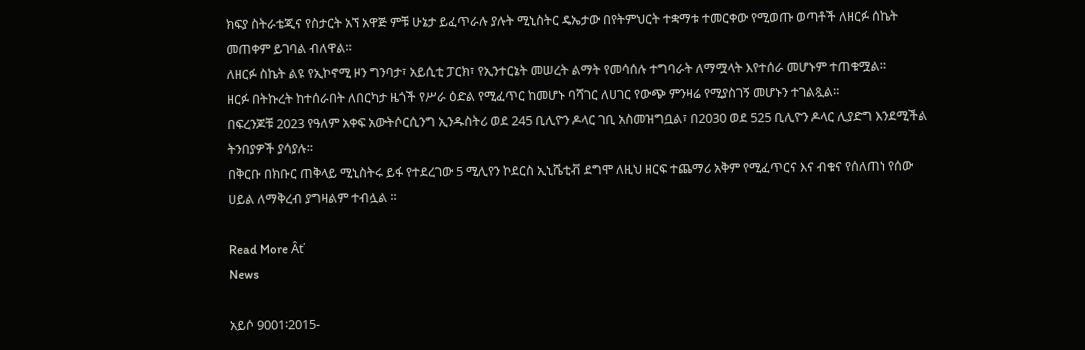ክፍያ ስትራቴጂና የስታርት አኘ አዋጅ ምቹ ሁኔታ ይፈጥራሉ ያሉት ሚኒስትር ዴኤታው በየትምህርት ተቋማቱ ተመርቀው የሚወጡ ወጣቶች ለዘርፉ ሰኬት መጠቀም ይገባል ብለዋል።
ለዘርፉ ስኬት ልዩ የኢኮኖሚ ዞን ግንባታ፣ አይሲቲ ፓርክ፣ የኢንተርኔት መሠረት ልማት የመሳሰሉ ተግባራት ለማሟላት እየተሰራ መሆኑም ተጠቁሟል።
ዘርፉ በትኩረት ከተሰራበት ለበርካታ ዜጎች የሥራ ዕድል የሚፈጥር ከመሆኑ ባሻገር ለሀገር የውጭ ምንዛሬ የሚያስገኝ መሆኑን ተገልጿል።
በፍረንጆቹ 2023 የዓለም አቀፍ አውትሶርሲንግ ኢንዱስትሪ ወደ 245 ቢሊዮን ዶላር ገቢ አስመዝግቧል፣ በ2030 ወደ 525 ቢሊዮን ዶላር ሊያድግ እንደሚችል ትንበያዎች ያሳያሉ።
በቅርቡ በክቡር ጠቅላይ ሚኒስትሩ ይፋ የተደረገው 5 ሚሊየን ኮደርስ ኢኒሼቲቭ ደግሞ ለዚህ ዘርፍ ተጨማሪ አቅም የሚፈጥርና እና ብቁና የሰለጠነ የሰው ሀይል ለማቅረብ ያግዛልም ተብሏል ።

Read More Âť
News

አይሶ 9001፡2015-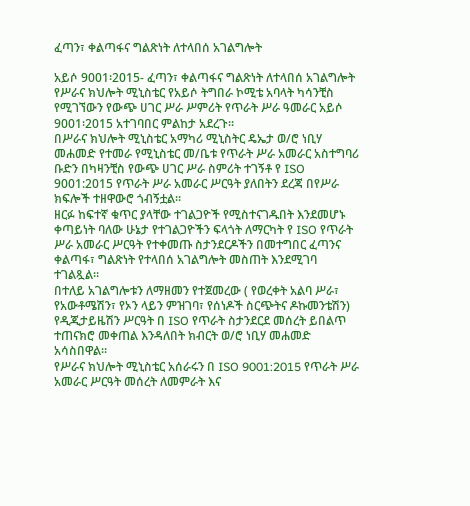ፈጣን፣ ቀልጣፋና ግልጽነት ለተላበሰ አገልግሎት

አይሶ 9001፡2015- ፈጣን፣ ቀልጣፋና ግልጽነት ለተላበሰ አገልግሎት
የሥራና ክህሎት ሚኒስቴር የአይሶ ትግበራ ኮሚቴ አባላት ካሳንቺስ የሚገኘውን የውጭ ሀገር ሥራ ሥምሪት የጥራት ሥራ ዓመራር አይሶ 9001፡2015 አተገባበር ምልከታ አደረጉ፡፡
በሥራና ክህሎት ሚኒስቴር አማካሪ ሚኒስትር ዴኤታ ወ/ሮ ነቢሃ መሐመድ የተመራ የሚኒስቴር መ/ቤቱ የጥራት ሥራ አመራር አስተግባሪ ቡድን በካዛንቺስ የውጭ ሀገር ሥራ ስምሪት ተገኝቶ የ ISO 9001:2015 የጥራት ሥራ አመራር ሥርዓት ያለበትን ደረጃ በየሥራ ክፍሎች ተዘዋውሮ ጎብኝቷል።
ዘርፉ ከፍተኛ ቁጥር ያላቸው ተገልጋዮች የሚስተናገዱበት እንደመሆኑ ቀጣይነት ባለው ሁኔታ የተገልጋዮችን ፍላጎት ለማርካት የ ISO የጥራት ሥራ አመራር ሥርዓት የተቀመጡ ስታንደርዶችን በመተግበር ፈጣንና ቀልጣፋ፣ ግልጽነት የተላበሰ አገልግሎት መስጠት እንደሚገባ ተገልጿል።
በተለይ አገልግሎቱን ለማዘመን የተጀመረው ( የወረቀት አልባ ሥራ፣ የአውቶሜሽን፣ የኦን ላይን ምዝገባ፣ የሰነዶች ስርጭትና ዶኩመንቴሽን) የዲጂታይዜሽን ሥርዓት በ ISO የጥራት ስታንደርደ መሰረት ይበልጥ ተጠናክሮ መቀጠል እንዳለበት ክብርት ወ/ሮ ነቢሃ መሐመድ አሳስበዋል።
የሥራና ክህሎት ሚኒስቴር አሰራሩን በ ISO 9001:2015 የጥራት ሥራ አመራር ሥርዓት መሰረት ለመምራት እና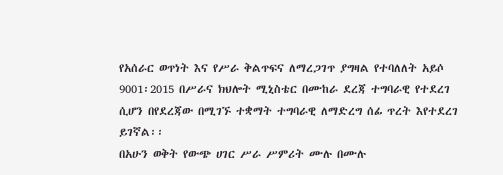የአሰራር ወጥነት እና የሥራ ቅልጥፍና ለማረጋገጥ ያግዛል የተባለለት አይሶ 9001፡2015 በሥራና ክህሎት ሚኒስቴር በሙከራ ደረጃ ተግባራዊ የተደረገ ሲሆን በየደረጃው በሚገኙ ተቋማት ተግባራዊ ለማድረግ ሰፊ ጥረት እየተደረገ ይገኛል፡፡
በአሁን ወቅት የውጭ ሀገር ሥራ ሥምሪት ሙሉ በሙሉ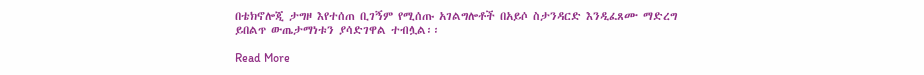በቴክኖሎጂ ታግዞ እየተሰጠ ቢገኝም የሚሰጡ አገልግሎቶች በአይሶ ስታንዳርድ እንዲፈጸሙ ማድረግ ይበልጥ ውጤታማነቱን ያሳድገዋል ተብሏል፡፡

Read More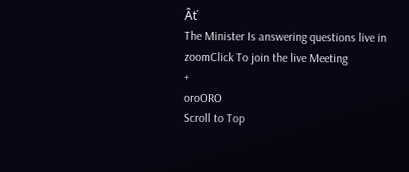Âť
The Minister Is answering questions live in zoomClick To join the live Meeting
+
oroORO
Scroll to Top